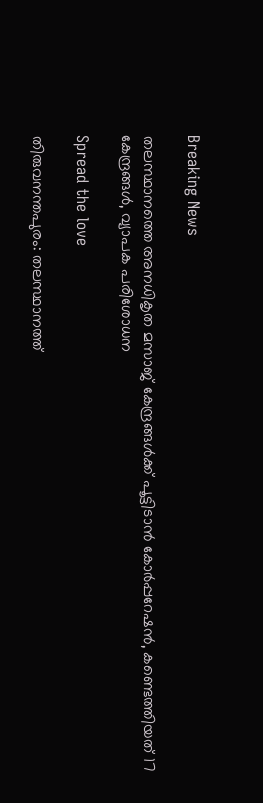Breaking News

തലസ്ഥാനത്തെ അനധികൃത മസാജ് കേന്ദ്രങ്ങൾക്ക് പൂട്ടിടാൻ കോർപ്പറേഷൻ, കണ്ടെത്തിയത് 17 കേന്ദ്രങ്ങൾ, വ്യാപക പരിശോധന

Spread the love

തിരുവനന്തപുരം: തലസ്ഥാനത്ത്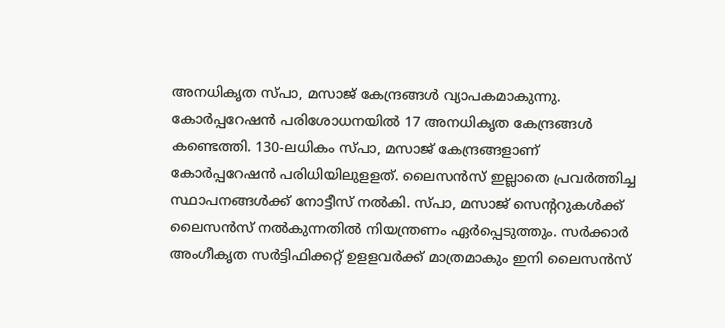അനധികൃത സ്പാ, മസാജ് കേന്ദ്രങ്ങള്‍ വ്യാപകമാകുന്നു. കോര്‍പ്പറേഷന്‍ പരിശോധനയില്‍ 17 അനധികൃത കേന്ദ്രങ്ങള്‍ കണ്ടെത്തി. 130-ലധികം സ്പാ, മസാജ് കേന്ദ്രങ്ങളാണ് കോര്‍പ്പറേഷന്‍ പരിധിയിലുളളത്. ലൈസന്‍സ് ഇല്ലാതെ പ്രവര്‍ത്തിച്ച സ്ഥാപനങ്ങള്‍ക്ക് നോട്ടീസ് നല്‍കി. സ്പാ, മസാജ് സെന്ററുകള്‍ക്ക് ലൈസന്‍സ് നല്‍കുന്നതില്‍ നിയന്ത്രണം ഏര്‍പ്പെടുത്തും. സര്‍ക്കാര്‍ അംഗീകൃത സര്‍ട്ടിഫിക്കറ്റ് ഉളളവര്‍ക്ക് മാത്രമാകും ഇനി ലൈസന്‍സ്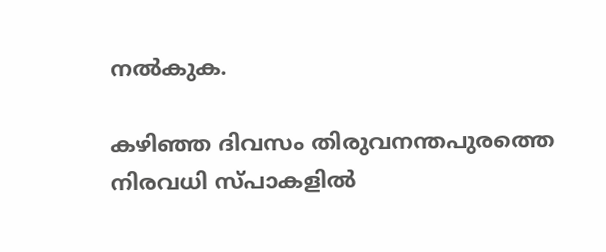നല്‍കുക.

കഴിഞ്ഞ ദിവസം തിരുവനന്തപുരത്തെ നിരവധി സ്പാകളില്‍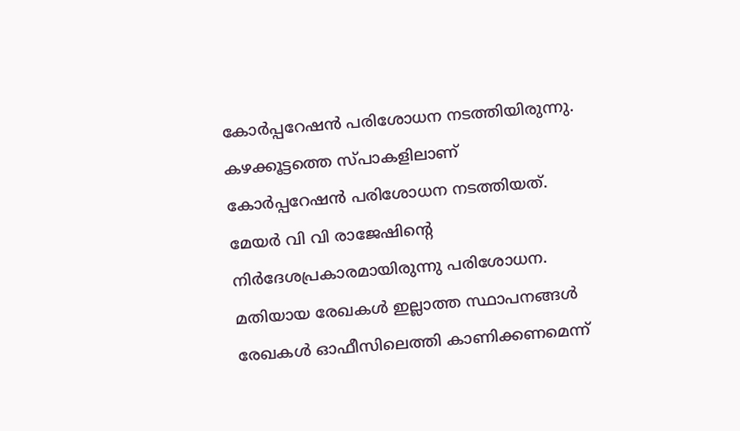കോര്‍പ്പറേഷന്‍ പരിശോധന നടത്തിയിരുന്നു. കഴക്കൂട്ടത്തെ സ്പാകളിലാണ് കോര്‍പ്പറേഷന്‍ പരിശോധന നടത്തിയത്. മേയര്‍ വി വി രാജേഷിന്റെ നിര്‍ദേശപ്രകാരമായിരുന്നു പരിശോധന. മതിയായ രേഖകള്‍ ഇല്ലാത്ത സ്ഥാപനങ്ങള്‍ രേഖകള്‍ ഓഫീസിലെത്തി കാണിക്കണമെന്ന്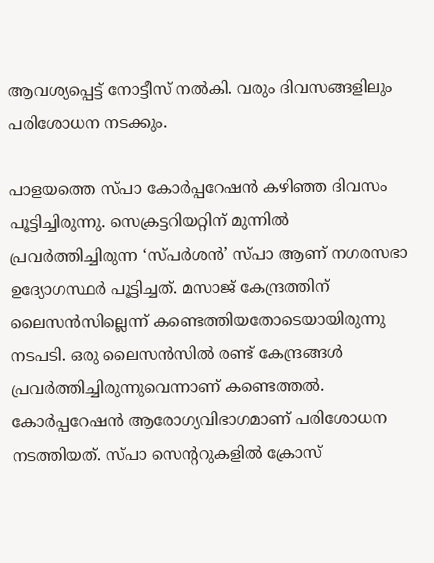ആവശ്യപ്പെട്ട് നോട്ടീസ് നല്‍കി. വരും ദിവസങ്ങളിലും പരിശോധന നടക്കും.

പാളയത്തെ സ്പാ കോര്‍പ്പറേഷന്‍ കഴിഞ്ഞ ദിവസം പൂട്ടിച്ചിരുന്നു. സെക്രട്ടറിയറ്റിന് മുന്നില്‍ പ്രവര്‍ത്തിച്ചിരുന്ന ‘സ്പര്‍ശന്‍’ സ്പാ ആണ് നഗരസഭാ ഉദ്യോഗസ്ഥര്‍ പൂട്ടിച്ചത്. മസാജ് കേന്ദ്രത്തിന് ലൈസന്‍സില്ലെന്ന് കണ്ടെത്തിയതോടെയായിരുന്നു നടപടി. ഒരു ലൈസന്‍സില്‍ രണ്ട് കേന്ദ്രങ്ങള്‍ പ്രവര്‍ത്തിച്ചിരുന്നുവെന്നാണ് കണ്ടെത്തല്‍. കോര്‍പ്പറേഷന്‍ ആരോഗ്യവിഭാഗമാണ് പരിശോധന നടത്തിയത്. സ്പാ സെന്ററുകളില്‍ ക്രോസ്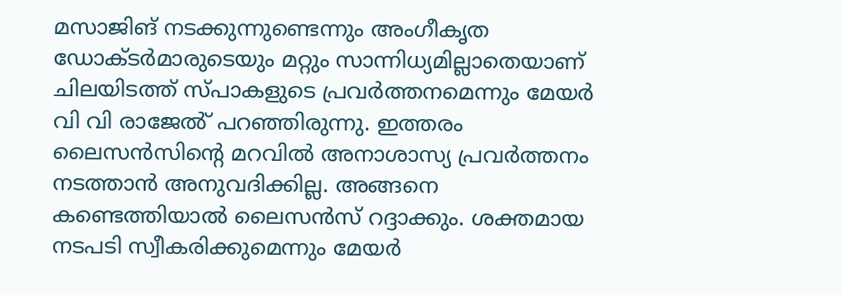മസാജിങ് നടക്കുന്നുണ്ടെന്നും അംഗീകൃത ഡോക്ടര്‍മാരുടെയും മറ്റും സാന്നിധ്യമില്ലാതെയാണ് ചിലയിടത്ത് സ്പാകളുടെ പ്രവര്‍ത്തനമെന്നും മേയര്‍ വി വി രാജേൽ് പറഞ്ഞിരുന്നു. ഇത്തരം ലൈസന്‍സിന്റെ മറവില്‍ അനാശാസ്യ പ്രവര്‍ത്തനം നടത്താന്‍ അനുവദിക്കില്ല. അങ്ങനെ കണ്ടെത്തിയാല്‍ ലൈസന്‍സ് റദ്ദാക്കും. ശക്തമായ നടപടി സ്വീകരിക്കുമെന്നും മേയര്‍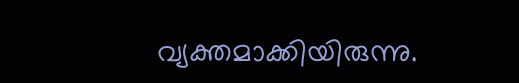വ്യക്തമാക്കിയിരുന്നു.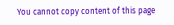You cannot copy content of this page